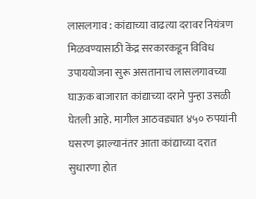लासलगाव : कांद्याच्या वाढत्या दरावर नियंत्रण मिळवण्यासाठी केंद्र सरकारकडून विविध उपाययोजना सुरू असतानाच लासलगावच्या घाऊक बाजारात कांद्याच्या दराने पुन्हा उसळी घेतली आहे. मागील आठवड्यात ४५० रुपयांनी घसरण झाल्यानंतर आता कांद्याच्या दरात सुधारणा होत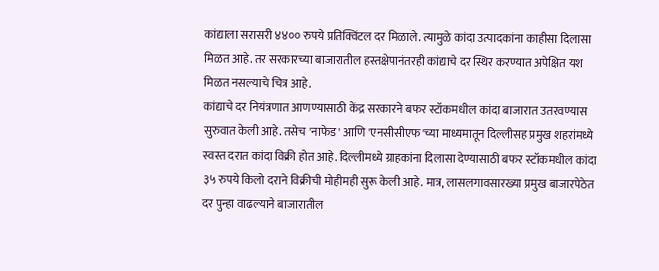कांद्याला सरासरी ४४०० रुपये प्रतिक्विंटल दर मिळाले. त्यामुळे कांदा उत्पादकांना काहीसा दिलासा मिळत आहे. तर सरकारच्या बाजारातील हस्तक्षेपानंतरही कांद्याचे दर स्थिर करण्यात अपेक्षित यश मिळत नसल्याचे चित्र आहे.
कांद्याचे दर नियंत्रणात आणण्यासाठी केंद्र सरकारने बफर स्टॉकमधील कांदा बाजारात उतरवण्यास सुरुवात केली आहे. तसेच 'नाफेड' आणि 'एनसीसीएफ'च्या माध्यमातून दिल्लीसह प्रमुख शहरांमध्ये स्वस्त दरात कांदा विक्री होत आहे. दिल्लीमध्ये ग्राहकांना दिलासा देण्यासाठी बफर स्टॉकमधील कांदा ३५ रुपये किलो दराने विक्रीची मोहीमही सुरू केली आहे. मात्र, लासलगावसारख्या प्रमुख बाजारपेठेत दर पुन्हा वाढल्याने बाजारातील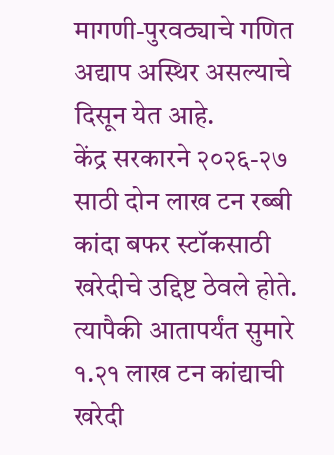मागणी-पुरवठ्याचे गणित अद्याप अस्थिर असल्याचे दिसून येत आहे.
केंद्र सरकारने २०२६-२७ साठी दोन लाख टन रब्बी कांदा बफर स्टॉकसाठी खरेदीचे उद्दिष्ट ठेवले होते. त्यापैकी आतापर्यंत सुमारे १.२१ लाख टन कांद्याची खरेदी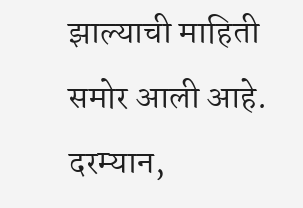झाल्याची माहिती समोर आली आहे.
दरम्यान,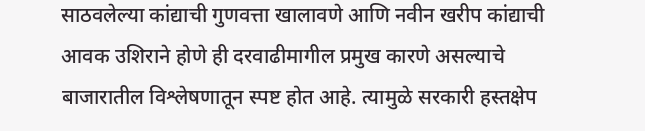साठवलेल्या कांद्याची गुणवत्ता खालावणे आणि नवीन खरीप कांद्याची आवक उशिराने होणे ही दरवाढीमागील प्रमुख कारणे असल्याचे बाजारातील विश्लेषणातून स्पष्ट होत आहे. त्यामुळे सरकारी हस्तक्षेप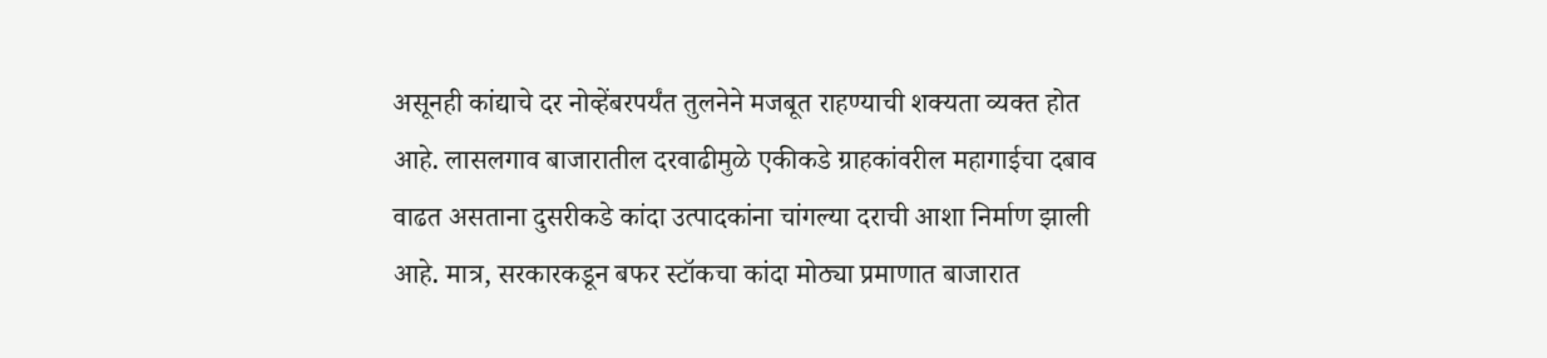असूनही कांद्याचे दर नोव्हेंबरपर्यंत तुलनेने मजबूत राहण्याची शक्यता व्यक्त होत आहे. लासलगाव बाजारातील दरवाढीमुळे एकीकडे ग्राहकांवरील महागाईचा दबाव वाढत असताना दुसरीकडे कांदा उत्पादकांना चांगल्या दराची आशा निर्माण झाली आहे. मात्र, सरकारकडून बफर स्टॉकचा कांदा मोठ्या प्रमाणात बाजारात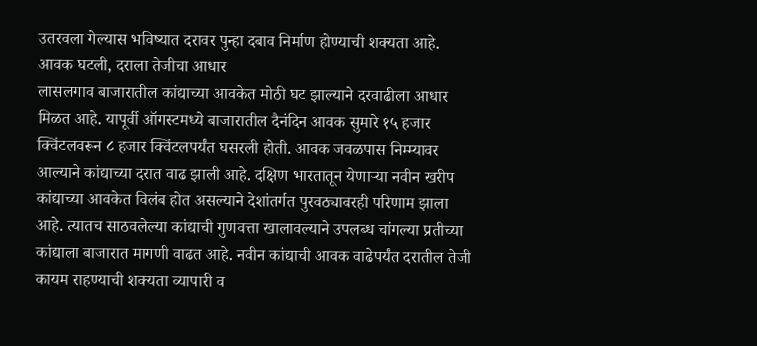उतरवला गेल्यास भविष्यात दरावर पुन्हा दबाव निर्माण होण्याची शक्यता आहे.
आवक घटली, दराला तेजीचा आधार
लासलगाव बाजारातील कांद्याच्या आवकेत मोठी घट झाल्याने दरवाढीला आधार मिळत आहे. यापूर्वी ऑगस्टमध्ये बाजारातील दैनंदिन आवक सुमारे १५ हजार क्विंटलवरून ८ हजार क्विंटलपर्यंत घसरली होती. आवक जवळपास निम्म्यावर आल्याने कांद्याच्या दरात वाढ झाली आहे. दक्षिण भारतातून येणाऱ्या नवीन खरीप कांद्याच्या आवकेत विलंब होत असल्याने देशांतर्गत पुरवठ्यावरही परिणाम झाला आहे. त्यातच साठवलेल्या कांद्याची गुणवत्ता खालावल्याने उपलब्ध चांगल्या प्रतीच्या कांद्याला बाजारात मागणी वाढत आहे. नवीन कांद्याची आवक वाढेपर्यंत दरातील तेजी कायम राहण्याची शक्यता व्यापारी व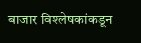बाजार विश्लेषकांकडून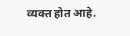व्यक्त होत आहे.